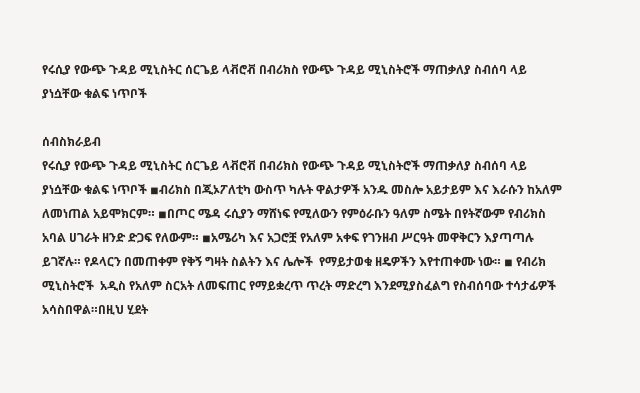የሩሲያ የውጭ ጉዳይ ሚኒስትር ሰርጌይ ላቭሮቭ በብሪክስ የውጭ ጉዳይ ሚኒስትሮች ማጠቃለያ ስብሰባ ላይ ያነሷቸው ቁልፍ ነጥቦች

ሰብስክራይብ
የሩሲያ የውጭ ጉዳይ ሚኒስትር ሰርጌይ ላቭሮቭ በብሪክስ የውጭ ጉዳይ ሚኒስትሮች ማጠቃለያ ስብሰባ ላይ ያነሷቸው ቁልፍ ነጥቦች ◾ብሪክስ በጂኦፖለቲካ ውስጥ ካሉት ዋልታዎች አንዱ መስሎ አይታይም እና እራሱን ከአለም ለመነጠል አይሞክርም። ◾በጦር ሜዳ ሩሲያን ማሸነፍ የሚለውን የምዕራቡን ዓለም ስሜት በየትኛውም የብሪክስ አባል ሀገራት ዘንድ ድጋፍ የለውም። ◾አሜሪካ እና አጋሮቿ የአለም አቀፍ የገንዘብ ሥርዓት መዋቅርን እያጣጣሉ ይገኛሉ። የዶላርን በመጠቀም የቅኝ ግዛት ስልትን እና ሌሎች  የማይታወቁ ዘዴዎችን እየተጠቀሙ ነው። ◾ የብሪክ ሚኒስትሮች  አዲስ የአለም ስርአት ለመፍጠር የማይቋረጥ ጥረት ማድረግ እንደሚያስፈልግ የስብሰባው ተሳታፊዎች አሳስበዋል።በዚህ ሂደት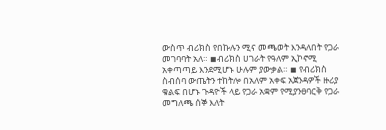ውስጥ ብሪክስ የበኩሉን ሚና መጫወት እንዳለበት የጋራ መገባባት አለ። ◾ብሪክስ ሀገራት የዓለም ኢኮኖሚ አቀጣጣይ እንደሚሆኑ ሁሉም ያውቃል። ◾ የብሪክስ ስብሰባ ውጤትን ተከትሎ በአለም አቀፍ አጀንዳዎች ዙሪያ ቁልፍ በሆኑ ጉዳዮች ላይ የጋራ አቋም የሚያንፀባርቅ የጋራ መግለጫ ሰኞ እለት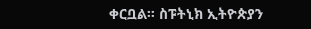ቀርቧል። ስፑትኒክ ኢትዮጵያን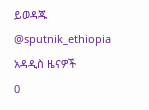ይወዳጁ @sputnik_ethiopia
አዳዲስ ዜናዎች
0